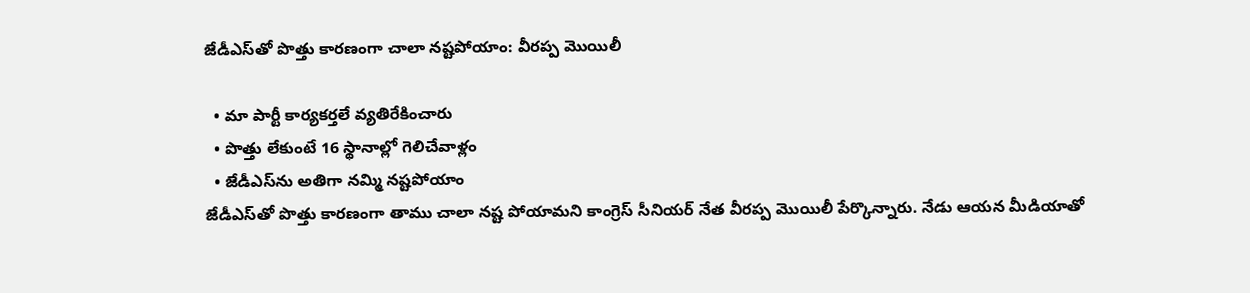జేడీఎస్‌తో పొత్తు కారణంగా చాలా నష్టపోయాం: వీరప్ప మొయిలీ

  • మా పార్టీ కార్యకర్తలే వ్యతిరేకించారు
  • పొత్తు లేకుంటే 16 స్థానాల్లో గెలిచేవాళ్లం
  • జేడీఎస్‌ను అతిగా నమ్మి నష్టపోయాం
జేడీఎస్‌తో పొత్తు కారణంగా తాము చాలా నష్ట పోయామని కాంగ్రెస్ సీనియర్ నేత వీరప్ప మొయిలీ పేర్కొన్నారు. నేడు ఆయన మీడియాతో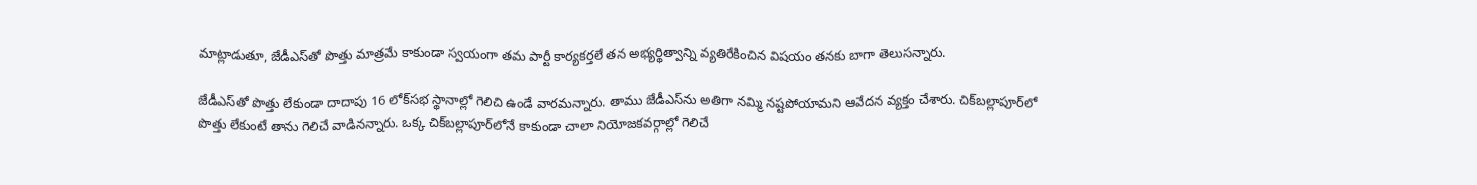మాట్లాడుతూ, జేడీఎస్‌తో పొత్తు మాత్రమే కాకుండా స్వయంగా తమ పార్టీ కార్యకర్తలే తన అభ్యర్థిత్వాన్ని వ్యతిరేకించిన విషయం తనకు బాగా తెలుసన్నారు.

జేడీఎస్‌తో పొత్తు లేకుండా దాదాపు 16 లోక్‌సభ స్థానాల్లో గెలిచి ఉండే వారమన్నారు. తాము జేడీఎస్‌ను అతిగా నమ్మి నష్టపోయామని ఆవేదన వ్యక్తం చేశారు. చిక్‌బల్లాపూర్‌లో పొత్తు లేకుంటే తాను గెలిచే వాడినన్నారు. ఒక్క చిక్‌బల్లాపూర్‌లోనే కాకుండా చాలా నియోజకవర్గాల్లో గెలిచే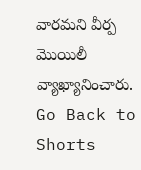వారమని వీర్ప మొయిలీ వ్యాఖ్యానించారు.
Go Back to Shorts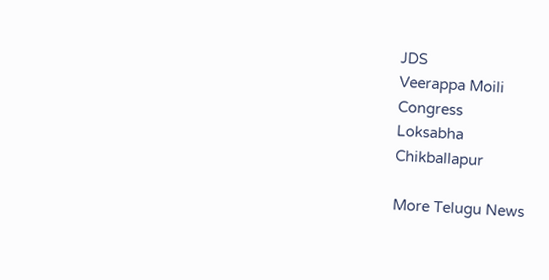JDS
Veerappa Moili
Congress
Loksabha
Chikballapur

More Telugu News